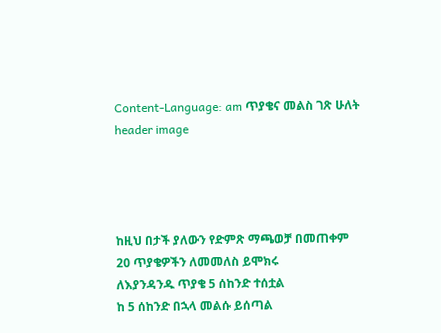Content-Language: am ጥያቄና መልስ ገጽ ሁለት
header image




ከዚህ በታች ያለውን የድምጽ ማጫወቻ በመጠቀም
20 ጥያቄዎችን ለመመለስ ይሞክሩ
ለእያንዳንዱ ጥያቄ 5 ሰከንድ ተሰቷል
ከ 5 ሰከንድ በኋላ መልሱ ይሰጣል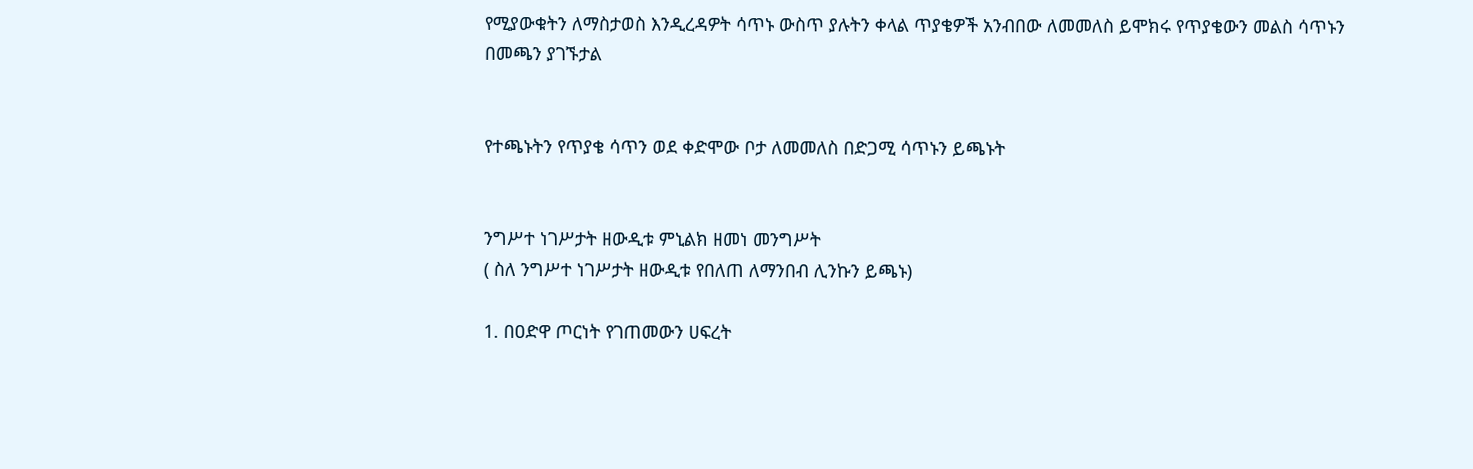የሚያውቁትን ለማስታወስ እንዲረዳዎት ሳጥኑ ውስጥ ያሉትን ቀላል ጥያቄዎች አንብበው ለመመለስ ይሞክሩ የጥያቄውን መልስ ሳጥኑን በመጫን ያገኙታል


የተጫኑትን የጥያቄ ሳጥን ወደ ቀድሞው ቦታ ለመመለስ በድጋሚ ሳጥኑን ይጫኑት


ንግሥተ ነገሥታት ዘውዲቱ ምኒልክ ዘመነ መንግሥት
( ስለ ንግሥተ ነገሥታት ዘውዲቱ የበለጠ ለማንበብ ሊንኩን ይጫኑ)

1. በዐድዋ ጦርነት የገጠመውን ሀፍረት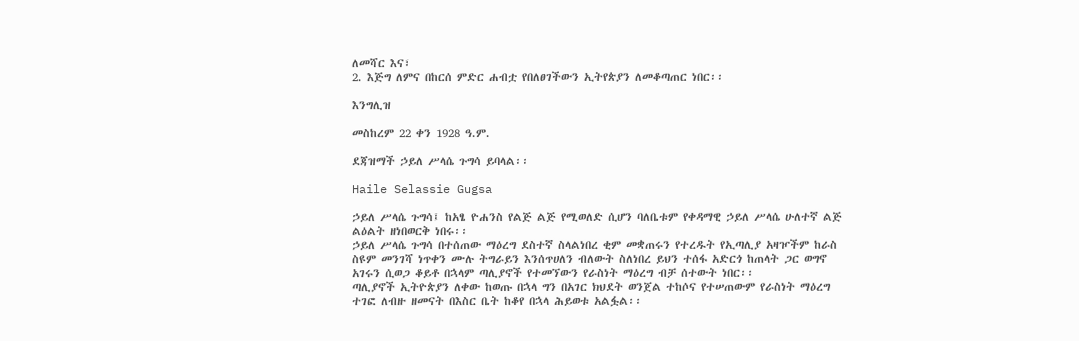ለመሻር እና፣
2. እጅግ ለምና በከርሰ ምድር ሐብቷ የበለፀገችውን ኢትየጵያን ለመቆጣጠር ነበር፡፡

እንግሊዝ

መስከረም 22 ቀን 1928 ዓ.ም.

ደጃዝማች ኃይለ ሥላሴ ጉግሳ ይባላል፡፡

Haile Selassie Gugsa

ኃይለ ሥላሴ ጉግሳ፤ ከአፄ ዮሐንስ የልጅ ልጅ የሚወለድ ሲሆን ባለቤቱም የቀዳማዊ ኃይለ ሥላሴ ሁለተኛ ልጅ ልዕልት ዘነበወርቅ ነበሩ፡፡
ኃይለ ሥላሴ ጉግሳ በተሰጠው ማዕረግ ደስተኛ ስላልነበረ ቂም መቋጠሩን የተረዱት የኢጣሊያ አዛዦችም ከራስ ስዩም መንገሻ ነጥቀን ሙሉ ትግራይን እንሰጥሀለን ብለውት ስለነበረ ይህን ተሰፋ አድርጎ ከጠላት ጋር ወግኖ አገሩን ሲወጋ ቆይቶ በኋላም ጣሊያኖች የተመኘውን የራስነት ማዕረግ ብቻ ሰተውት ነበር፡፡
ጣሊያኖች ኢትዮጵያን ለቀው ከወጡ በኋላ ግን በአገር ክህደት ወንጀል ተከሶና የተሠጠውም የራስነት ማዕረግ ተገፎ ለብዙ ዘመናት በእስር ቤት ከቆየ በኋላ ሕይወቱ አልፏል፡፡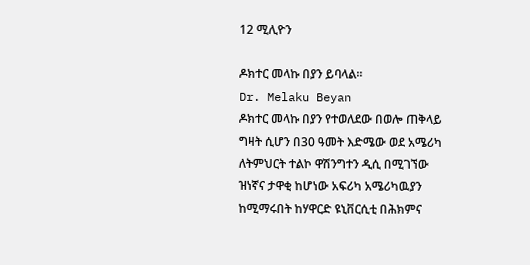12 ሚሊዮን

ዶክተር መላኩ በያን ይባላል፡፡
Dr. Melaku Beyan
ዶክተር መላኩ በያን የተወለደው በወሎ ጠቅላይ ግዛት ሲሆን በ30 ዓመት እድሜው ወደ አሜሪካ ለትምህርት ተልኮ ዋሽንግተን ዲሲ በሚገኘው ዝነኛና ታዋቂ ከሆነው አፍሪካ አሜሪካዉያን ከሚማሩበት ከሃዋርድ ዩኒቨርሲቲ በሕክምና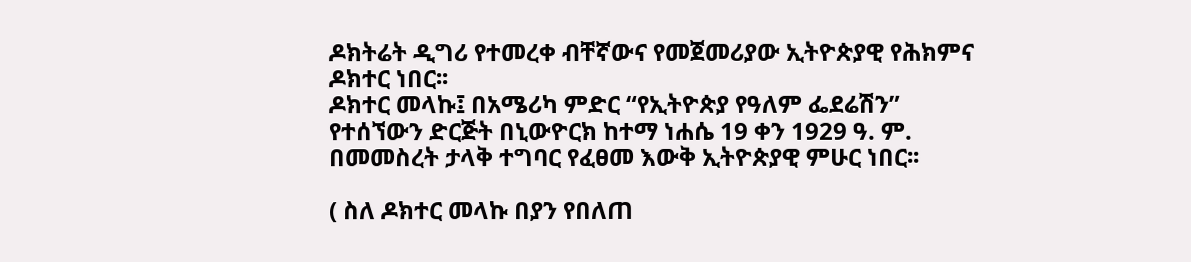ዶክትሬት ዲግሪ የተመረቀ ብቸኛውና የመጀመሪያው ኢትዮጵያዊ የሕክምና ዶክተር ነበር፡፡
ዶክተር መላኩ፤ በአሜሪካ ምድር “የኢትዮጵያ የዓለም ፌደሬሽን” የተሰኘውን ድርጅት በኒውዮርክ ከተማ ነሐሴ 19 ቀን 1929 ዓ. ም. በመመስረት ታላቅ ተግባር የፈፀመ እውቅ ኢትዮጵያዊ ምሁር ነበር፡፡

( ስለ ዶክተር መላኩ በያን የበለጠ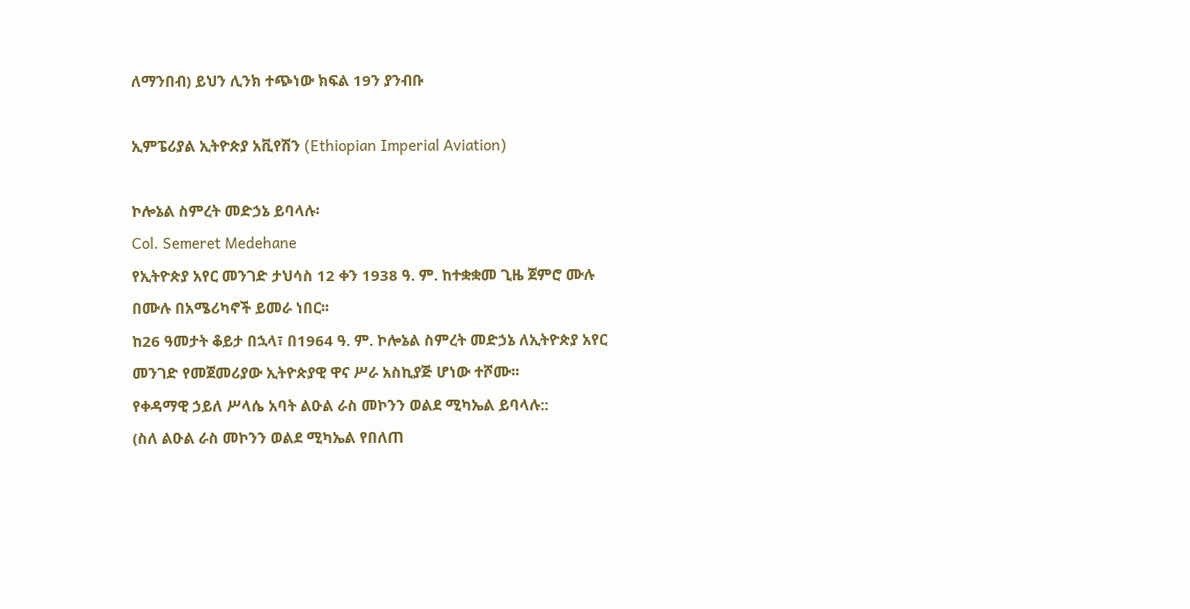ለማንበብ) ይህን ሊንክ ተጭነው ክፍል 19ን ያንብቡ

ኢምፔሪያል ኢትዮጵያ አቪየሽን (Ethiopian Imperial Aviation)

ኮሎኔል ስምረት መድኃኔ ይባላሉ፡
Col. Semeret Medehane
የኢትዮጵያ አየር መንገድ ታህሳስ 12 ቀን 1938 ዓ. ም. ከተቋቋመ ጊዜ ጀምሮ ሙሉ በሙሉ በአሜሪካኖች ይመራ ነበር፡፡
ከ26 ዓመታት ቆይታ በኋላ፣ በ1964 ዓ. ም. ኮሎኔል ስምረት መድኃኔ ለኢትዮጵያ አየር መንገድ የመጀመሪያው ኢትዮጵያዊ ዋና ሥራ አስኪያጅ ሆነው ተሾሙ፡፡
የቀዳማዊ ኃይለ ሥላሴ አባት ልዑል ራስ መኮንን ወልደ ሚካኤል ይባላሉ::
(ስለ ልዑል ራስ መኮንን ወልደ ሚካኤል የበለጠ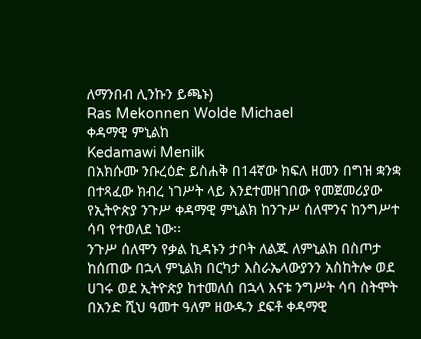ለማንበብ ሊንኩን ይጫኑ)
Ras Mekonnen Wolde Michael
ቀዳማዊ ምኒልከ
Kedamawi Menilk
በአክሱሙ ንቡረዕድ ይስሐቅ በ14ኛው ክፍለ ዘመን በግዝ ቋንቋ በተጻፈው ክብረ ነገሥት ላይ እንደተመዘገበው የመጀመሪያው የኢትዮጵያ ንጉሥ ቀዳማዊ ምኒልክ ከንጉሥ ሰለሞንና ከንግሥተ ሳባ የተወለደ ነው፡፡
ንጉሥ ሰለሞን የቃል ኪዳኑን ታቦት ለልጁ ለምኒልክ በስጦታ ከሰጠው በኋላ ምኒልክ በርካታ እስራኤላውያንን አስከትሎ ወደ ሀገሩ ወደ ኢትዮጵያ ከተመለሰ በኋላ እናቱ ንግሥት ሳባ ስትሞት በአንድ ሺህ ዓመተ ዓለም ዘውዱን ደፍቶ ቀዳማዊ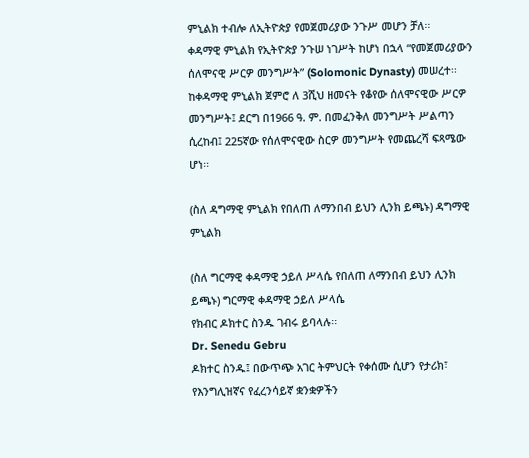ምኒልክ ተብሎ ለኢትዮጵያ የመጀመሪያው ንጉሥ መሆን ቻለ፡፡
ቀዳማዊ ምኒልክ የኢትዮጵያ ንጉሠ ነገሥት ከሆነ በኋላ “የመጀመሪያውን ሰለሞናዊ ሥርዎ መንግሥት” (Solomonic Dynasty) መሠረተ፡፡
ከቀዳማዊ ምኒልክ ጀምሮ ለ 3ሺህ ዘመናት የቆየው ሰለሞናዊው ሥርዎ መንግሥት፤ ደርግ በ1966 ዓ. ም. በመፈንቅለ መንግሥት ሥልጣን ሲረከብ፤ 225ኛው የሰለሞናዊው ስርዎ መንግሥት የመጨረሻ ፍጻሜው ሆነ፡፡

(ስለ ዳግማዊ ምኒልክ የበለጠ ለማንበብ ይህን ሊንክ ይጫኑ) ዳግማዊ ምኒልክ

(ስለ ግርማዊ ቀዳማዊ ኃይለ ሥላሴ የበለጠ ለማንበብ ይህን ሊንክ ይጫኑ) ግርማዊ ቀዳማዊ ኃይለ ሥላሴ
የክብር ዶክተር ስንዱ ገብሩ ይባላሉ፡፡
Dr. Senedu Gebru
ዶክተር ስንዱ፤ በውጥጭ አገር ትምህርት የቀሰሙ ሲሆን የታሪክ፣ የእንግሊዝኛና የፈረንሳይኛ ቋንቋዎችን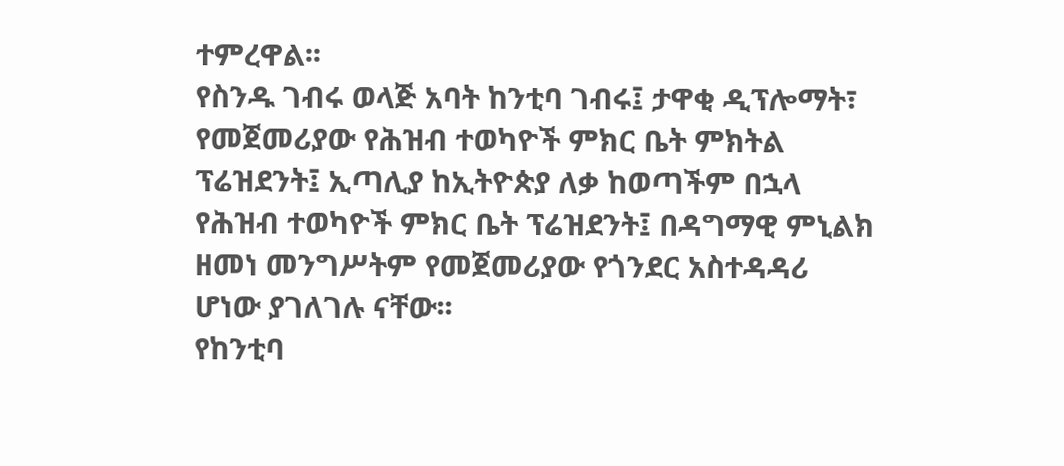ተምረዋል፡፡
የስንዱ ገብሩ ወላጅ አባት ከንቲባ ገብሩ፤ ታዋቂ ዲፕሎማት፣ የመጀመሪያው የሕዝብ ተወካዮች ምክር ቤት ምክትል ፕሬዝደንት፤ ኢጣሊያ ከኢትዮጵያ ለቃ ከወጣችም በኋላ የሕዝብ ተወካዮች ምክር ቤት ፕሬዝደንት፤ በዳግማዊ ምኒልክ ዘመነ መንግሥትም የመጀመሪያው የጎንደር አስተዳዳሪ ሆነው ያገለገሉ ናቸው፡፡
የከንቲባ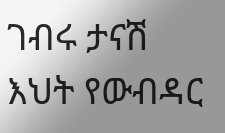ገብሩ ታናሽ እህት የውብዳር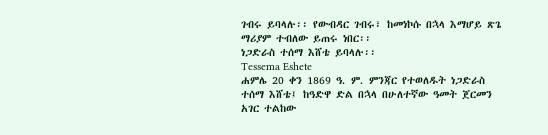ገብሩ ይባላሉ፡፡ የውብዳር ገብሩ፣ ከመነኮሱ በኋላ እማሆይ ጽጌ ማሪያም ተብለው ይጠሩ ነበር፡፡
ነጋድራስ ተሰማ እሸቴ ይባላሉ፡፡
Tessema Eshete
ሐምሌ 20 ቀን 1869 ዓ. ም. ምንጃር የተወለዱት ነጋድራስ ተሰማ እሸቴ፤ ከዓድዋ ድል በኋላ በሁለተኛው ዓመት ጀርመን አገር ተልከው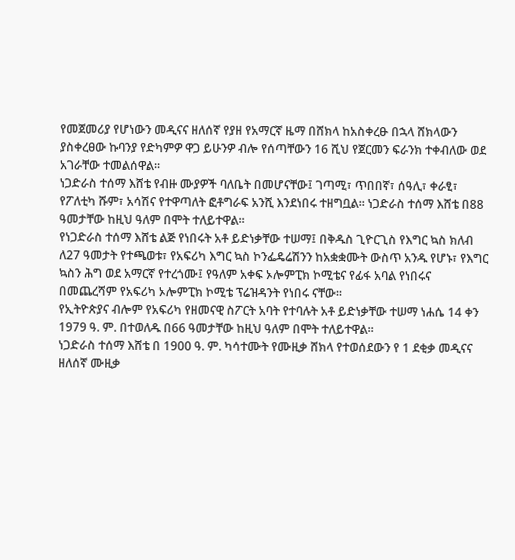የመጀመሪያ የሆነውን መዲናና ዘለሰኛ የያዘ የአማርኛ ዜማ በሸክላ ከአስቀረፁ በኋላ ሸክላውን ያስቀረፀው ኩባንያ የድካምዎ ዋጋ ይሁንዎ ብሎ የሰጣቸውን 16 ሺህ የጀርመን ፍራንክ ተቀብለው ወደ አገራቸው ተመልሰዋል፡፡
ነጋድራስ ተሰማ እሸቴ የብዙ ሙያዎች ባለቤት በመሆናቸው፤ ገጣሚ፣ ጥበበኛ፣ ሰዓሊ፣ ቀራፂ፣ የፖለቲካ ሹም፣ አሳሽና የተዋጣለት ፎቶግራፍ አንሺ እንደነበሩ ተዘግቧል፡፡ ነጋድራስ ተሰማ እሸቴ በ88 ዓመታቸው ከዚህ ዓለም በሞት ተለይተዋል፡፡
የነጋድራስ ተሰማ እሸቴ ልጅ የነበሩት አቶ ይድነቃቸው ተሠማ፤ በቅዱስ ጊዮርጊስ የእግር ኳስ ክለብ ለ27 ዓመታት የተጫወቱ፣ የአፍሪካ እግር ኳስ ኮንፌዴሬሽንን ከአቋቋሙት ውስጥ አንዱ የሆኑ፣ የእግር ኳስን ሕግ ወደ አማርኛ የተረጎሙ፤ የዓለም አቀፍ ኦሎምፒክ ኮሚቴና የፊፋ አባል የነበሩና በመጨረሻም የአፍሪካ ኦሎምፒክ ኮሚቴ ፕሬዝዳንት የነበሩ ናቸው፡፡
የኢትዮጵያና ብሎም የአፍሪካ የዘመናዊ ስፖርት አባት የተባሉት አቶ ይድነቃቸው ተሠማ ነሐሴ 14 ቀን 1979 ዓ. ም. በተወለዱ በ66 ዓመታቸው ከዚህ ዓለም በሞት ተለይተዋል፡፡
ነጋድራስ ተሰማ እሸቴ በ 1900 ዓ. ም. ካሳተሙት የሙዚቃ ሸክላ የተወሰደውን የ 1 ደቂቃ መዲናና ዘለሰኛ ሙዚቃ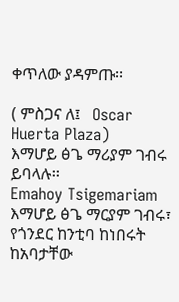ቀጥለው ያዳምጡ፡፡

( ምስጋና ለ፤   Oscar Huerta Plaza)
እማሆይ ፅጌ ማሪያም ገብሩ ይባላሉ፡፡
Emahoy Tsigemariam
እማሆይ ፅጌ ማርያም ገብሩ፣ የጎንደር ከንቲባ ከነበሩት ከአባታቸው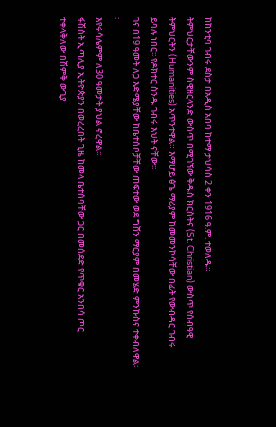ከከንቲባ ገብሩ ደስታ በአዲስ አበባ ከተማ ታህሳስ 2 ቀን 1916 ዓ.ም. ተወለዱ።
ትምህርታቸውንም ስዊዘርላንድ ውስጥ በሚገኘው ቅዱስ ክርስትና (St. Christian) ውስጥ የሰብዓዊ ትምህርትን (Humanities) አጥንተዋል። እማሆይ ፅጌ ማሪያም ከመመንኮሳቸው በፊት የውብዳር ገብሩ ይባሉ ነበር፡፡ የዶክተር ስንዱ ገብሩ እህት ናቸው፡፡
ገና በ19 ዓመት ለጋ እድሜያቸው ከቤተሰቦቻቸው ጠፍተው ወደ ግሸን ማርያም በመሄድ ምንኩስና ተቀብለዋል፡፡
እየሩሳሌምም ለ30 ዓመታት ያህል ኖረዋል፡፡
ፋሽስት ኢጣሊያ ኢትዮጵያን በወረረበት ጊዜ ከመላ ቤተሰባቸው ጋር በመሰደድ የጥቁር አንበሳ ጦር ተቀላቅለው በሽምቅ ውጊያ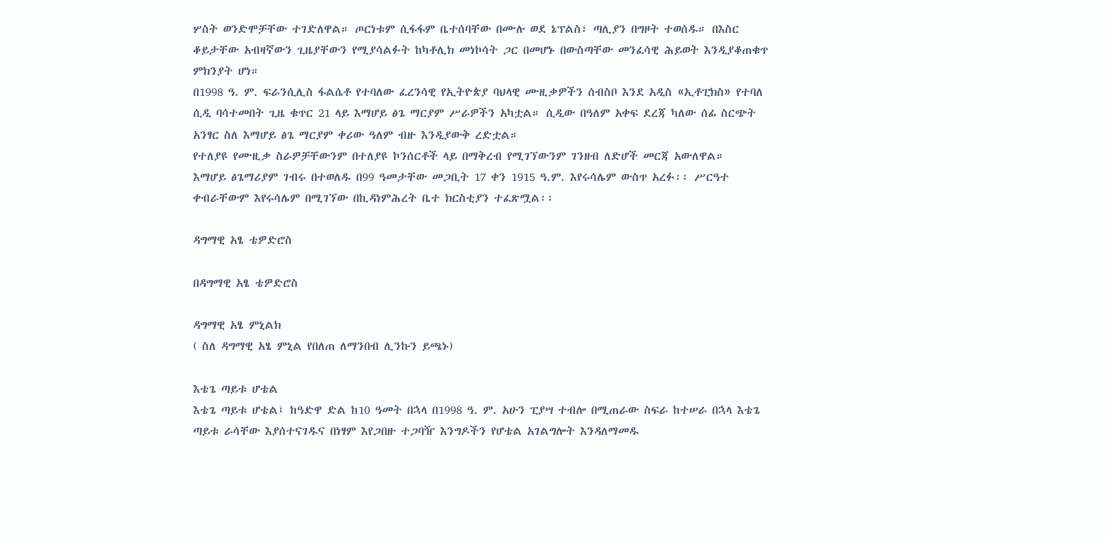ሦስት ወንድሞቻቸው ተገድለዋል። ጦርነቱም ሲፋፋም ቤተሰባቸው በሙሉ ወደ ኔፕልስ፣ ጣሊያን በግዞት ተወሰዱ። በእስር ቆይታቸው አብዛኛውን ጊዜያቸውን የሚያሳልፉት ከካቶሊክ መነኮሳት ጋር በመሆኑ በውስጣቸው መንፈሳዊ ሕይወት እንዲያቆጠቁጥ ምክንያት ሆነ።
በ1998 ዓ. ም. ፍራንሲሊስ ፋልሴቶ የተባለው ፈረንሳዊ የኢትዮጵያ ባህላዊ ሙዚቃዎችን ሰብስቦ እንደ አዲስ «ኢቶፒክስ» የተባለ ሲዲ ባሳተመበት ጊዜ ቁጥር 21 ላይ እማሆይ ፅጌ ማርያም ሥራዎችን አካቷል። ሲዲው በዓለም አቀፍ ደረጃ ካለው ሰፊ ስርጭት አንፃር ስለ እማሆይ ፅጌ ማርያም ቀሪው ዓለም ብዙ እንዲያውቅ ረድቷል።
የተለያዩ የሙዚቃ ስራዎቻቸውንም በተለያዩ ኮንሰርቶች ላይ በማቅረብ የሚገኘውንም ገንዘብ ለድሆች መርጃ አውለዋል።
እማሆይ ፅጌማሪያም ገብሩ በተወለዱ በ99 ዓመታቸው መጋቢት 17 ቀን 1915 ዓ.ም. እየሩሳሌም ውስጥ አረፉ፡፡ ሥርዓተ ቀብራቸውም እየሩሳሌም በሚገኘው በኪዳነምሕረት ቤተ ክርስቲያን ተፈጽሟል፡፡

ዳግማዊ አፄ ቴዎድሮስ

በዳግማዊ አፄ ቴዎድሮስ

ዳግማዊ አፄ ምኒልክ
( ስለ ዳግማዊ አፄ ምኒል የበለጠ ለማንበብ ሊንኩን ይጫኑ)

እቴጌ ጣይቱ ሆቴል
እቴጌ ጣይቱ ሆቴል፤ ከዓድዋ ድል ከ10 ዓመት በኋላ በ1998 ዓ. ም. አሁን ፒያሣ ተብሎ በሚጠራው ስፍራ ከተሠራ በኋላ እቴጌ ጣይቱ ራሳቸው እያሰተናገዱና በነፃም እየጋበዙ ተጋባዥ እንግዶችን የሆቴል አገልግሎት እንዳለማመዱ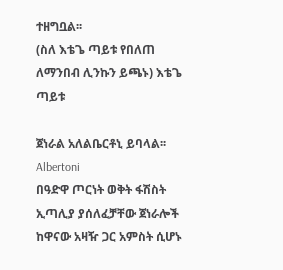ተዘግቧል፡፡
(ስለ እቴጌ ጣይቱ የበለጠ ለማንበብ ሊንኩን ይጫኑ) እቴጌ ጣይቱ

ጀነራል አለልቤርቶኒ ይባላል፡፡
Albertoni
በዓድዋ ጦርነት ወቅት ፋሽስት ኢጣሊያ ያሰለፈቻቸው ጀነራሎች ከዋናው አዛዥ ጋር አምስት ሲሆኑ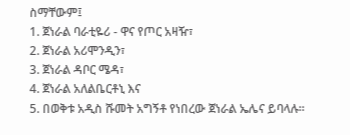ስማቸውም፤
1. ጀነራል ባራቲዬሪ - ዋና የጦር አዛዥ፣
2. ጀነራል አሪሞንዲን፣
3. ጀነራል ዳቦር ሜዳ፣
4. ጀነራል አለልቤርቶኒ እና
5. በወቅቱ አዲስ ሹመት አግኝቶ የነበረው ጀነራል ኤሌና ይባላሉ፡፡